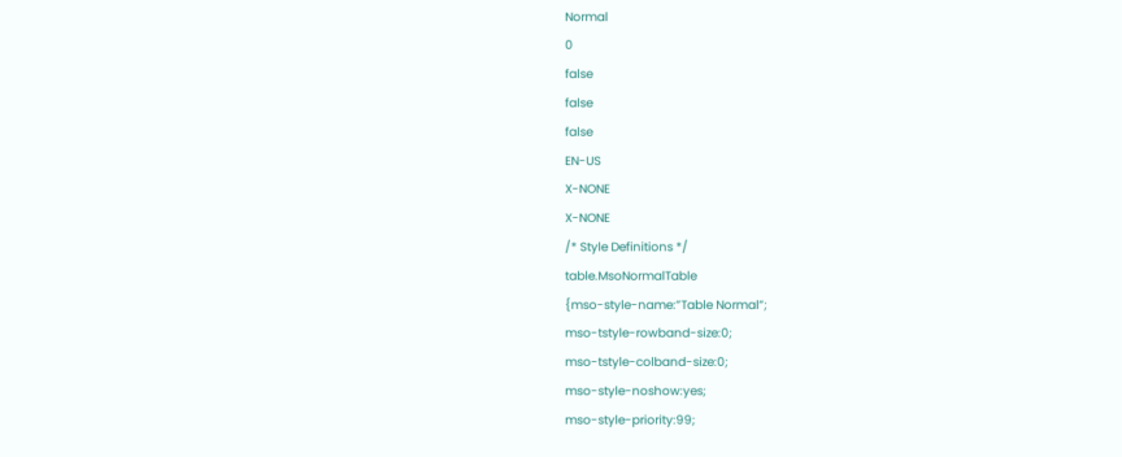Normal
0
false
false
false
EN-US
X-NONE
X-NONE
/* Style Definitions */
table.MsoNormalTable
{mso-style-name:”Table Normal”;
mso-tstyle-rowband-size:0;
mso-tstyle-colband-size:0;
mso-style-noshow:yes;
mso-style-priority:99;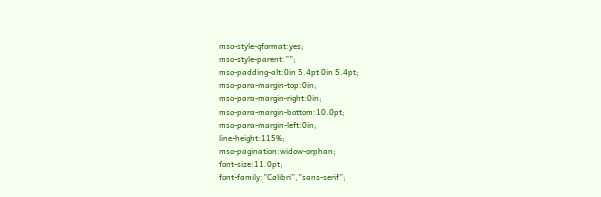mso-style-qformat:yes;
mso-style-parent:””;
mso-padding-alt:0in 5.4pt 0in 5.4pt;
mso-para-margin-top:0in;
mso-para-margin-right:0in;
mso-para-margin-bottom:10.0pt;
mso-para-margin-left:0in;
line-height:115%;
mso-pagination:widow-orphan;
font-size:11.0pt;
font-family:”Calibri”,”sans-serif”;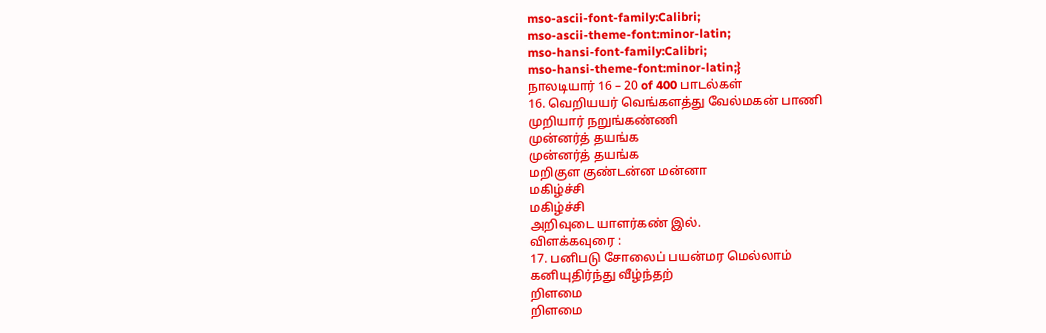mso-ascii-font-family:Calibri;
mso-ascii-theme-font:minor-latin;
mso-hansi-font-family:Calibri;
mso-hansi-theme-font:minor-latin;}
நாலடியார் 16 – 20 of 400 பாடல்கள்
16. வெறியயர் வெங்களத்து வேல்மகன் பாணி
முறியார் நறுங்கண்ணி
முன்னர்த் தயங்க
முன்னர்த் தயங்க
மறிகுள குண்டன்ன மன்னா
மகிழ்ச்சி
மகிழ்ச்சி
அறிவுடை யாளர்கண் இல்.
விளக்கவுரை :
17. பனிபடு சோலைப் பயன்மர மெல்லாம்
கனியுதிர்ந்து வீழ்ந்தற்
றிளமை
றிளமை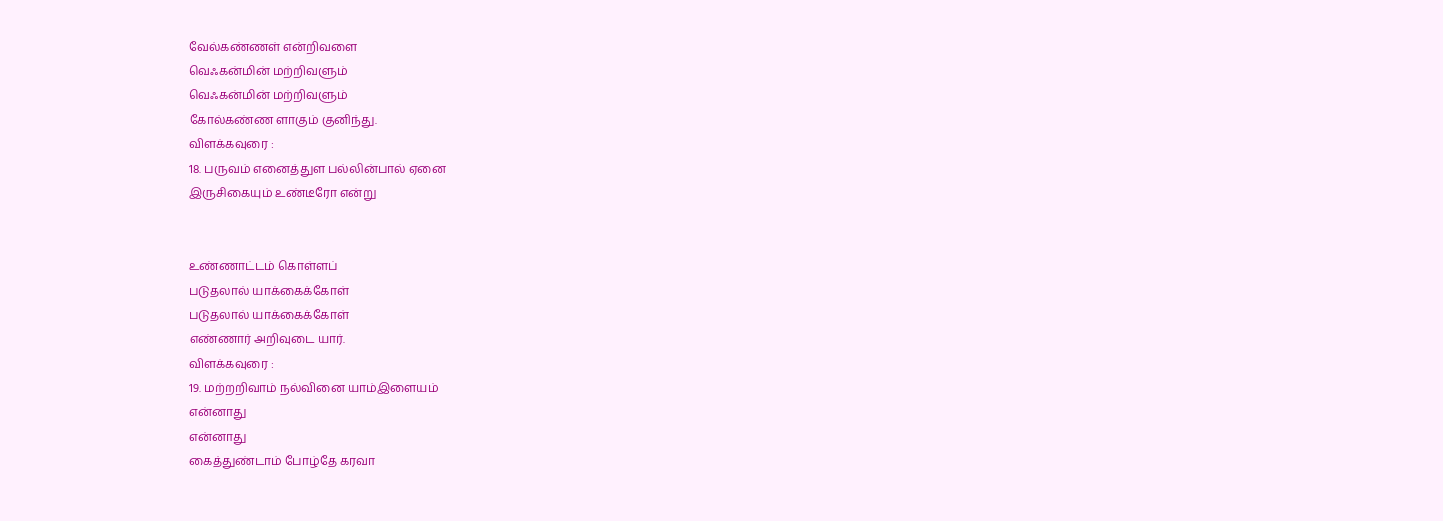வேல்கண்ணள் என்றிவளை
வெஃகன்மின் மற்றிவளும்
வெஃகன்மின் மற்றிவளும்
கோல்கண்ண ளாகும் குனிந்து.
விளக்கவுரை :
18. பருவம் எனைத்துள பல்லின்பால் ஏனை
இருசிகையும் உண்டீரோ என்று


உண்ணாட்டம் கொள்ளப்
படுதலால் யாக்கைக்கோள்
படுதலால் யாக்கைக்கோள்
எண்ணார் அறிவுடை யார்.
விளக்கவுரை :
19. மற்றறிவாம் நல்வினை யாம்இளையம்
என்னாது
என்னாது
கைத்துண்டாம் போழ்தே கரவா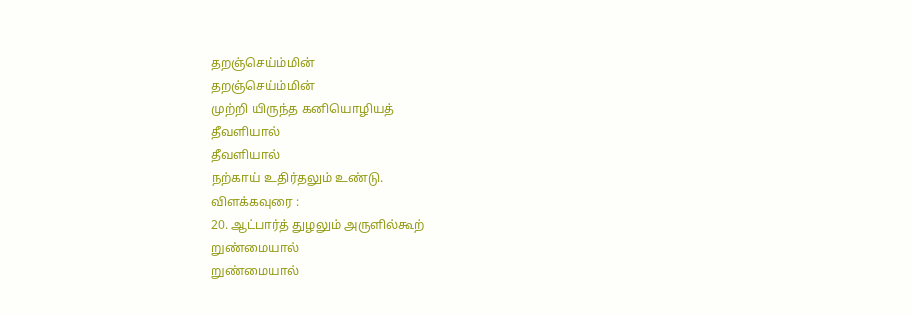தறஞ்செய்ம்மின்
தறஞ்செய்ம்மின்
முற்றி யிருந்த கனியொழியத்
தீவளியால்
தீவளியால்
நற்காய் உதிர்தலும் உண்டு.
விளக்கவுரை :
20. ஆட்பார்த் துழலும் அருளில்கூற்
றுண்மையால்
றுண்மையால்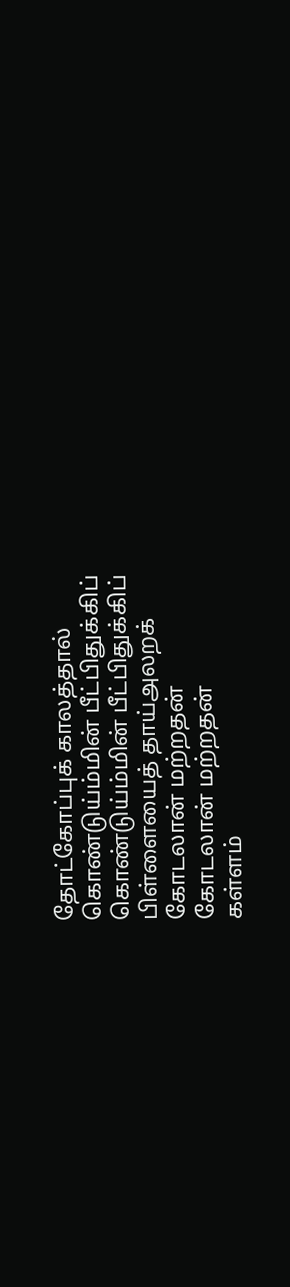தோட்கோப்புக் காலத்தால்
கொண்டுய்ம்மின் பீட்பிதுக்கிப்
கொண்டுய்ம்மின் பீட்பிதுக்கிப்
பிள்ளையைத் தாய்அலறக்
கோடலான் மற்றதன்
கோடலான் மற்றதன்
கள்ளம்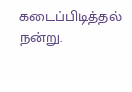கடைப்பிடித்தல்
நன்று.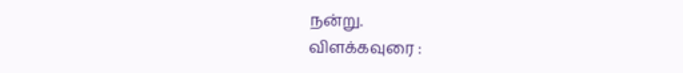நன்று.
விளக்கவுரை :